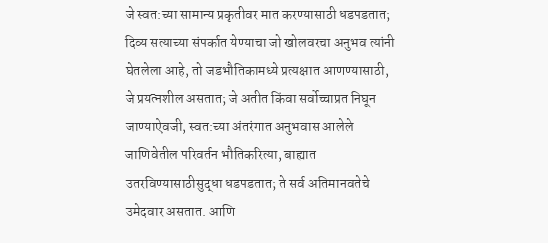जे स्वत:च्या सामान्य प्रकृतीवर मात करण्यासाठी धडपडतात; दिव्य सत्याच्या संपर्कात येण्याचा जो खोलवरचा अनुभव त्यांनी घेतलेला आहे, तो जडभौतिकामध्ये प्रत्यक्षात आणण्यासाठी, जे प्रयत्नशील असतात; जे अतीत किंवा सर्वोच्चाप्रत निघून जाण्याऐवजी, स्वत:च्या अंतरंगात अनुभवास आलेले जाणिवेतील परिवर्तन भौतिकरित्या, बाह्यात उतरविण्यासाठीसुद्धा धडपडतात; ते सर्व अतिमानवतेचे उमेदवार असतात. आणि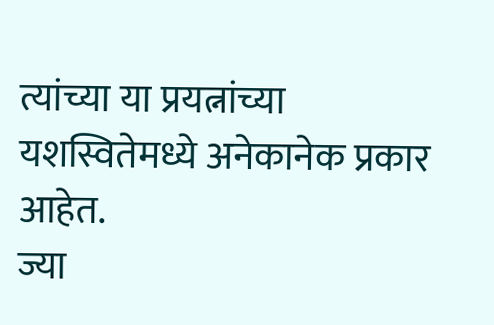त्यांच्या या प्रयत्नांच्या यशस्वितेमध्ये अनेकानेक प्रकार आहेत.
ज्या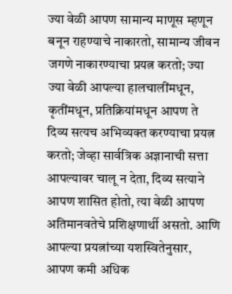ज्या वेळी आपण सामान्य माणूस म्हणून बनून राहण्याचे नाकारतो, सामान्य जीवन जगणे नाकारण्याचा प्रयत्न करतो; ज्या ज्या वेळी आपल्या हालचालींमधून, कृतींमधून, प्रतिक्रियांमधून आपण ते दिव्य सत्यच अभिव्यक्त करण्याचा प्रयत्न करतो; जेव्हा सार्वत्रिक अज्ञानाची सत्ता आपल्यावर चालू न देता, दिव्य सत्याने आपण शासित होतो, त्या वेळी आपण अतिमानवतेचे प्रशिक्षणार्थी असतो. आणि आपल्या प्रयत्नांच्या यशस्वितेनुसार, आपण कमी अधिक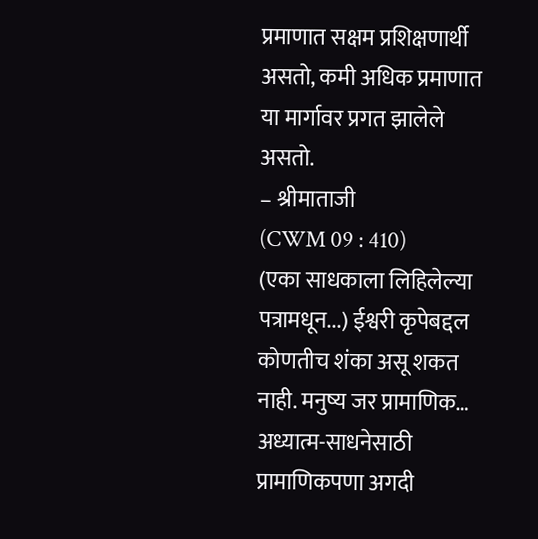प्रमाणात सक्षम प्रशिक्षणार्थी असतो, कमी अधिक प्रमाणात या मार्गावर प्रगत झालेले असतो.
– श्रीमाताजी
(CWM 09 : 410)
(एका साधकाला लिहिलेल्या पत्रामधून...) ईश्वरी कृपेबद्दल कोणतीच शंका असू शकत नाही. मनुष्य जर प्रामाणिक…
अध्यात्म-साधनेसाठी प्रामाणिकपणा अगदी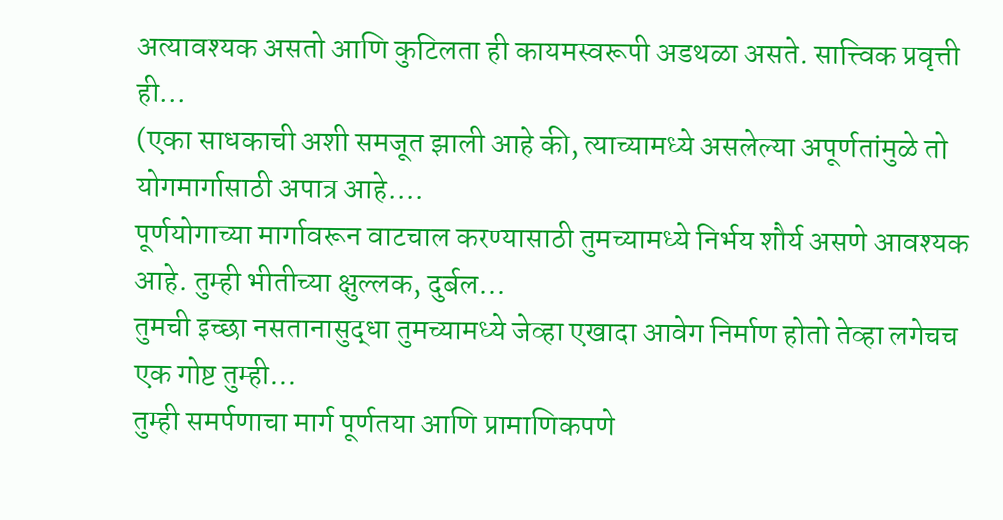अत्यावश्यक असतो आणि कुटिलता ही कायमस्वरूपी अडथळा असते. सात्त्विक प्रवृत्ती ही…
(एका साधकाची अशी समजूत झाली आहे की, त्याच्यामध्ये असलेल्या अपूर्णतांमुळे तो योगमार्गासाठी अपात्र आहे.…
पूर्णयोगाच्या मार्गावरून वाटचाल करण्यासाठी तुमच्यामध्ये निर्भय शौर्य असणे आवश्यक आहे. तुम्ही भीतीच्या क्षुल्लक, दुर्बल…
तुमची इच्छा नसतानासुद्धा तुमच्यामध्ये जेव्हा एखादा आवेग निर्माण होतो तेव्हा लगेचच एक गोष्ट तुम्ही…
तुम्ही समर्पणाचा मार्ग पूर्णतया आणि प्रामाणिकपणे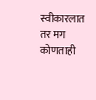स्वीकारलात तर मग कोणताही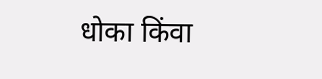धोका किंवा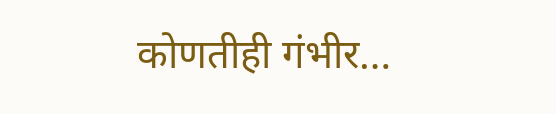कोणतीही गंभीर…